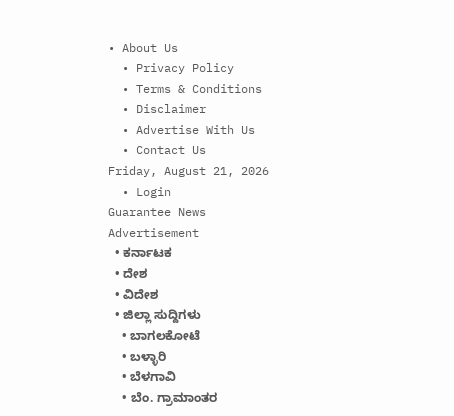• About Us
  • Privacy Policy
  • Terms & Conditions
  • Disclaimer
  • Advertise With Us
  • Contact Us
Friday, August 21, 2026
  • Login
Guarantee News
Advertisement
  • ಕರ್ನಾಟಕ
  • ದೇಶ
  • ವಿದೇಶ
  • ಜಿಲ್ಲಾ ಸುದ್ದಿಗಳು
    • ಬಾಗಲಕೋಟೆ
    • ಬಳ್ಳಾರಿ
    • ಬೆಳಗಾವಿ
    • ಬೆಂ. ಗ್ರಾಮಾಂತರ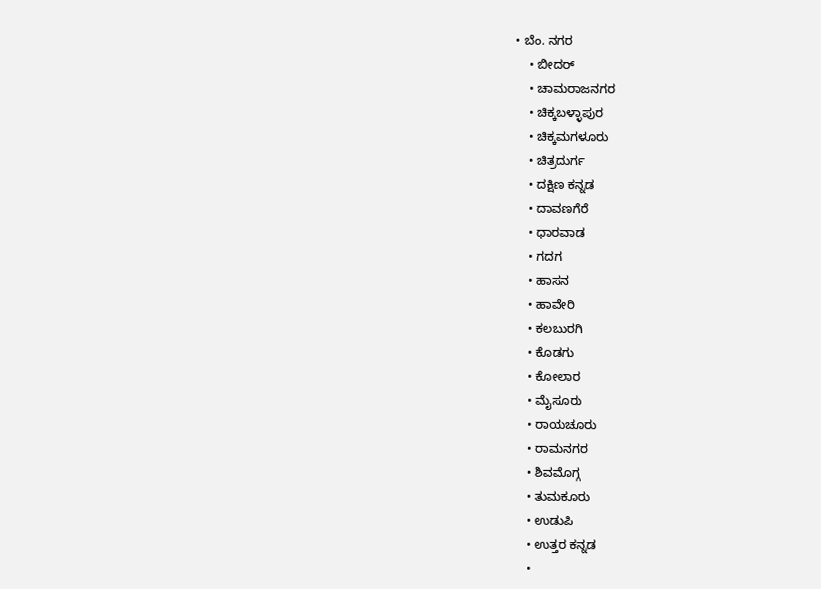• ಬೆಂ. ನಗರ
    • ಬೀದರ್
    • ಚಾಮರಾಜನಗರ
    • ಚಿಕ್ಕಬಳ್ಳಾಪುರ
    • ಚಿಕ್ಕಮಗಳೂರು
    • ಚಿತ್ರದುರ್ಗ
    • ದಕ್ಷಿಣ ಕನ್ನಡ
    • ದಾವಣಗೆರೆ
    • ಧಾರವಾಡ
    • ಗದಗ
    • ಹಾಸನ
    • ಹಾವೇರಿ
    • ಕಲಬುರಗಿ
    • ಕೊಡಗು
    • ಕೋಲಾರ
    • ಮೈಸೂರು
    • ರಾಯಚೂರು
    • ರಾಮನಗರ
    • ಶಿವಮೊಗ್ಗ
    • ತುಮಕೂರು
    • ಉಡುಪಿ
    • ಉತ್ತರ ಕನ್ನಡ
    •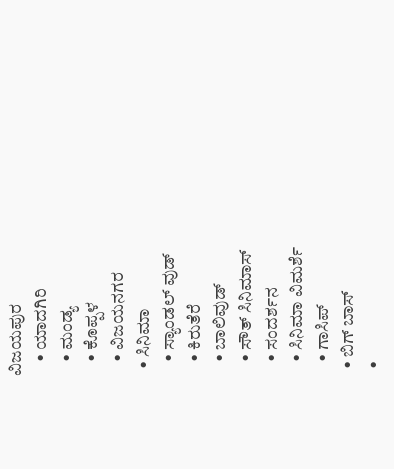ವಿಜಯಪುರ
    • ಯಾದಗಿರಿ
    • ಮಂಡ್ಯ
    • ಕೊಪ್ಪಳ
    • ವಿಜಯನಗರ
  • ಸಿನಿಮಾ
    • ಸ್ಯಾಂಡಲ್ ವುಡ್
    • ಕಿರುತೆರೆ
    • ಬಾಲಿವುಡ್
    • ಸೌತ್ ಸಿನಿಮಾಸ್
    • ಸಂದರ್ಶನ
    • ಸಿನಿಮಾ ವಿಮರ್ಶೆ
    • ಗಾಸಿಪ್
  • ಬಿಗ್ ಬಾಸ್
  •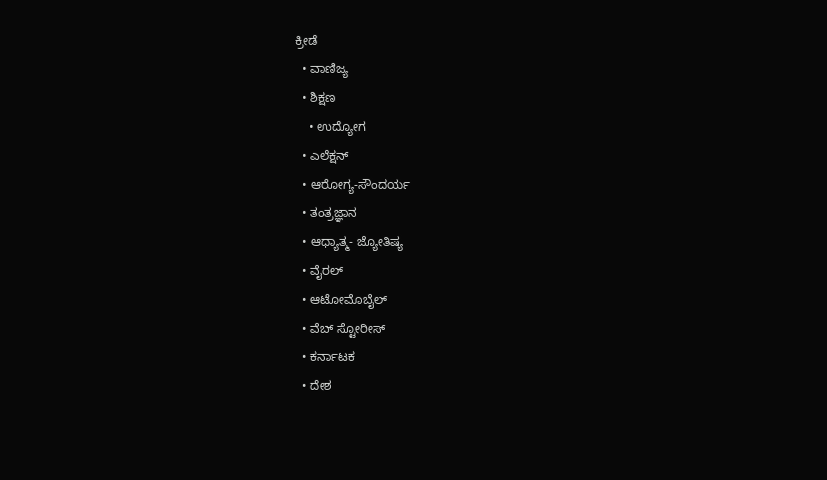ಕ್ರೀಡೆ
  • ವಾಣಿಜ್ಯ
  • ಶಿಕ್ಷಣ
    • ಉದ್ಯೋಗ
  • ಎಲೆಕ್ಷನ್
  • ಆರೋಗ್ಯ-ಸೌಂದರ್ಯ
  • ತಂತ್ರಜ್ಞಾನ
  • ಆಧ್ಯಾತ್ಮ- ಜ್ಯೋತಿಷ್ಯ
  • ವೈರಲ್
  • ಆಟೋಮೊಬೈಲ್
  • ವೆಬ್ ಸ್ಟೋರೀಸ್
  • ಕರ್ನಾಟಕ
  • ದೇಶ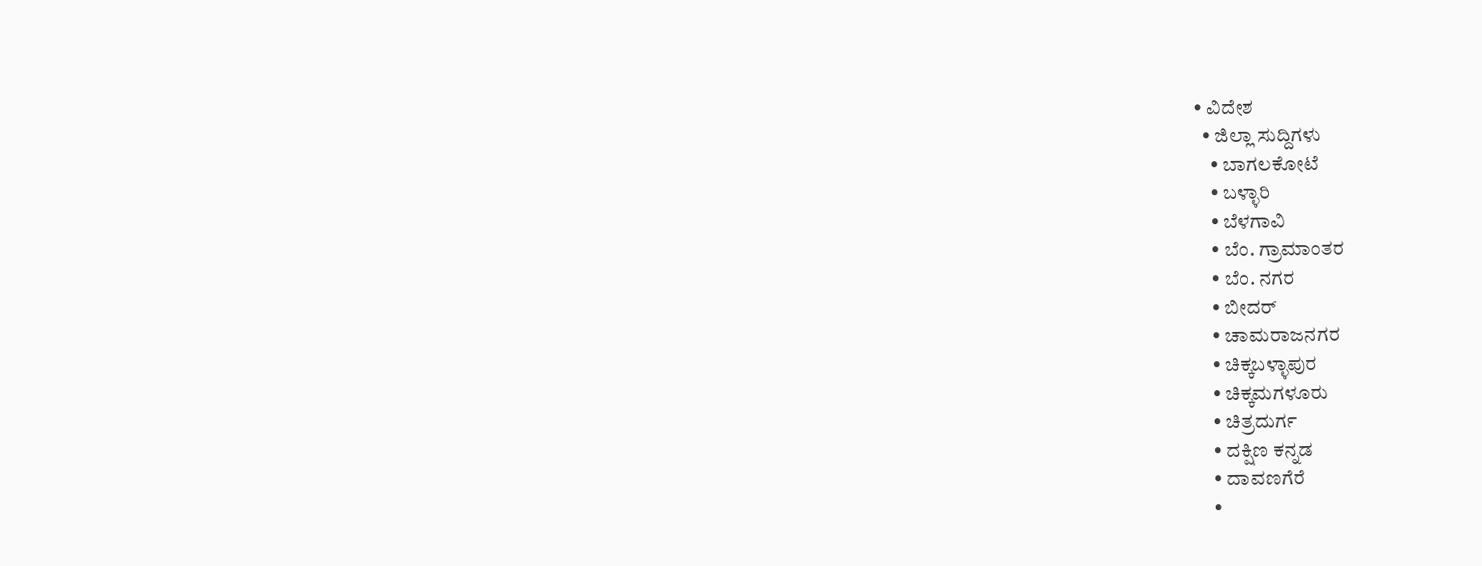• ವಿದೇಶ
  • ಜಿಲ್ಲಾ ಸುದ್ದಿಗಳು
    • ಬಾಗಲಕೋಟೆ
    • ಬಳ್ಳಾರಿ
    • ಬೆಳಗಾವಿ
    • ಬೆಂ. ಗ್ರಾಮಾಂತರ
    • ಬೆಂ. ನಗರ
    • ಬೀದರ್
    • ಚಾಮರಾಜನಗರ
    • ಚಿಕ್ಕಬಳ್ಳಾಪುರ
    • ಚಿಕ್ಕಮಗಳೂರು
    • ಚಿತ್ರದುರ್ಗ
    • ದಕ್ಷಿಣ ಕನ್ನಡ
    • ದಾವಣಗೆರೆ
    •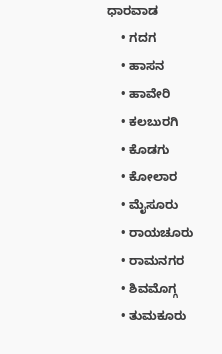ಧಾರವಾಡ
    • ಗದಗ
    • ಹಾಸನ
    • ಹಾವೇರಿ
    • ಕಲಬುರಗಿ
    • ಕೊಡಗು
    • ಕೋಲಾರ
    • ಮೈಸೂರು
    • ರಾಯಚೂರು
    • ರಾಮನಗರ
    • ಶಿವಮೊಗ್ಗ
    • ತುಮಕೂರು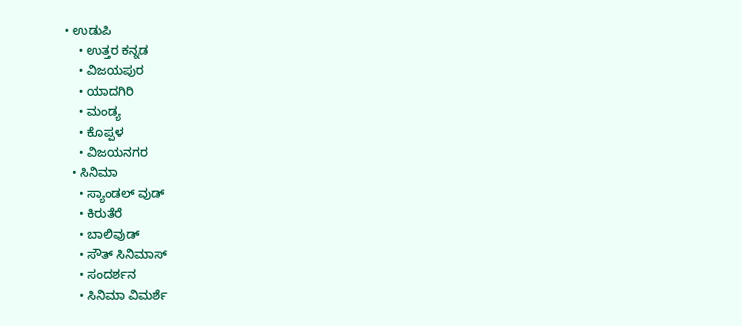• ಉಡುಪಿ
    • ಉತ್ತರ ಕನ್ನಡ
    • ವಿಜಯಪುರ
    • ಯಾದಗಿರಿ
    • ಮಂಡ್ಯ
    • ಕೊಪ್ಪಳ
    • ವಿಜಯನಗರ
  • ಸಿನಿಮಾ
    • ಸ್ಯಾಂಡಲ್ ವುಡ್
    • ಕಿರುತೆರೆ
    • ಬಾಲಿವುಡ್
    • ಸೌತ್ ಸಿನಿಮಾಸ್
    • ಸಂದರ್ಶನ
    • ಸಿನಿಮಾ ವಿಮರ್ಶೆ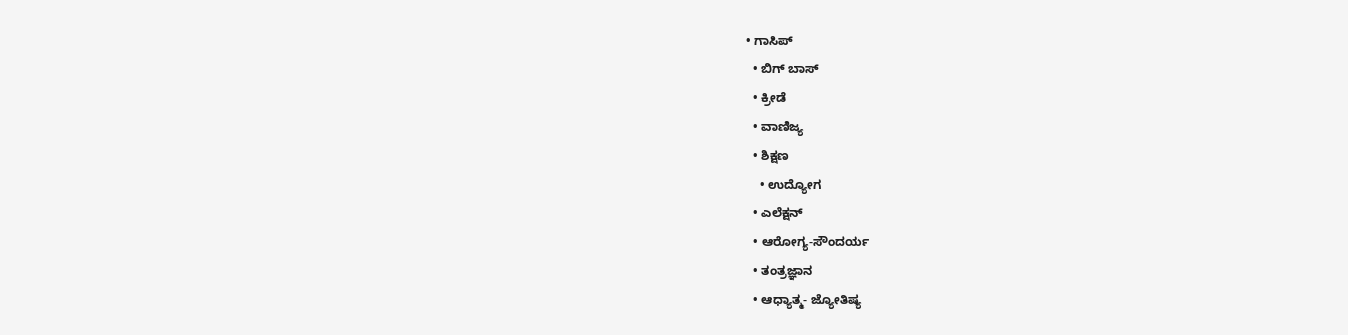• ಗಾಸಿಪ್
  • ಬಿಗ್ ಬಾಸ್
  • ಕ್ರೀಡೆ
  • ವಾಣಿಜ್ಯ
  • ಶಿಕ್ಷಣ
    • ಉದ್ಯೋಗ
  • ಎಲೆಕ್ಷನ್
  • ಆರೋಗ್ಯ-ಸೌಂದರ್ಯ
  • ತಂತ್ರಜ್ಞಾನ
  • ಆಧ್ಯಾತ್ಮ- ಜ್ಯೋತಿಷ್ಯ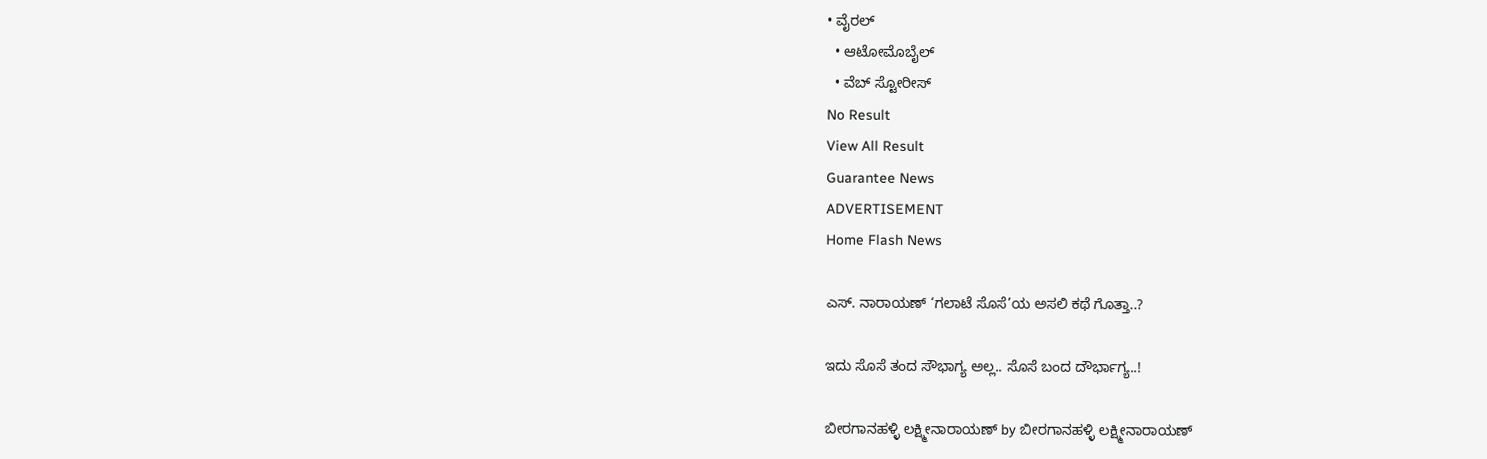• ವೈರಲ್
  • ಆಟೋಮೊಬೈಲ್
  • ವೆಬ್ ಸ್ಟೋರೀಸ್
No Result
View All Result
Guarantee News
ADVERTISEMENT
Home Flash News

ಎಸ್. ನಾರಾಯಣ್ ‘ಗಲಾಟೆ ಸೊಸೆ’ಯ ಅಸಲಿ ಕಥೆ ಗೊತ್ತಾ..?

ಇದು ಸೊಸೆ ತಂದ ಸೌಭಾಗ್ಯ ಅಲ್ಲ.. ಸೊಸೆ ಬಂದ ದೌರ್ಭಾಗ್ಯ..!

ಬೀರಗಾನಹಳ್ಳಿ ಲಕ್ಷ್ಮೀನಾರಾಯಣ್ by ಬೀರಗಾನಹಳ್ಳಿ ಲಕ್ಷ್ಮೀನಾರಾಯಣ್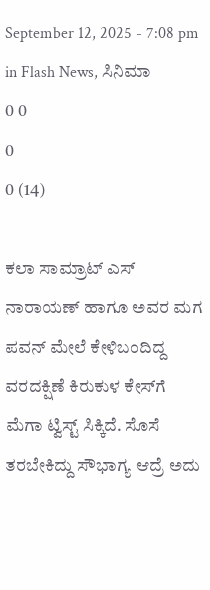September 12, 2025 - 7:08 pm
in Flash News, ಸಿನಿಮಾ
0 0
0
0 (14)

ಕಲಾ ಸಾಮ್ರಾಟ್ ಎಸ್ ನಾರಾಯಣ್ ಹಾಗೂ ಅವರ ಮಗ ಪವನ್ ಮೇಲೆ ಕೇಳಿಬಂದಿದ್ದ ವರದಕ್ಷಿಣೆ ಕಿರುಕುಳ ಕೇಸ್‌ಗೆ ಮೆಗಾ ಟ್ವಿಸ್ಟ್ ಸಿಕ್ಕಿದೆ. ಸೊಸೆ ತರಬೇಕಿದ್ದು ಸೌಭಾಗ್ಯ ಆದ್ರೆ ಅದು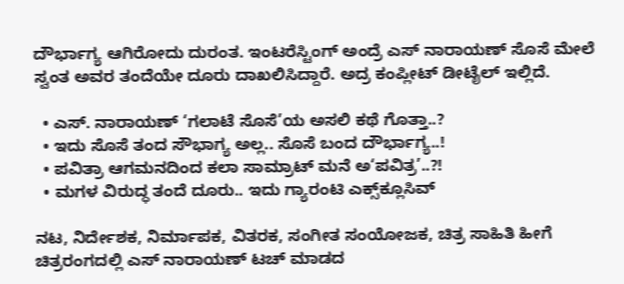ದೌರ್ಭಾಗ್ಯ ಆಗಿರೋದು ದುರಂತ. ಇಂಟರೆಸ್ಟಿಂಗ್ ಅಂದ್ರೆ ಎಸ್ ನಾರಾಯಣ್ ಸೊಸೆ ಮೇಲೆ ಸ್ವಂತ ಅವರ ತಂದೆಯೇ ದೂರು ದಾಖಲಿಸಿದ್ದಾರೆ. ಅದ್ರ ಕಂಪ್ಲೀಟ್ ಡೀಟೈಲ್ ಇಲ್ಲಿದೆ.

  • ಎಸ್. ನಾರಾಯಣ್ ‘ಗಲಾಟೆ ಸೊಸೆ’ಯ ಅಸಲಿ ಕಥೆ ಗೊತ್ತಾ..?
  • ಇದು ಸೊಸೆ ತಂದ ಸೌಭಾಗ್ಯ ಅಲ್ಲ.. ಸೊಸೆ ಬಂದ ದೌರ್ಭಾಗ್ಯ..!
  • ಪವಿತ್ರಾ ಆಗಮನದಿಂದ ಕಲಾ ಸಾಮ್ರಾಟ್ ಮನೆ ಅ‘ಪವಿತ್ರ’..?!
  • ಮಗಳ ವಿರುದ್ಧ ತಂದೆ ದೂರು.. ಇದು ಗ್ಯಾರಂಟಿ ಎಕ್ಸ್‌‌ಕ್ಲೂಸಿವ್

ನಟ, ನಿರ್ದೇಶಕ, ನಿರ್ಮಾಪಕ, ವಿತರಕ, ಸಂಗೀತ ಸಂಯೋಜಕ, ಚಿತ್ರ ಸಾಹಿತಿ ಹೀಗೆ ಚಿತ್ರರಂಗದಲ್ಲಿ ಎಸ್ ನಾರಾಯಣ್ ಟಚ್ ಮಾಡದ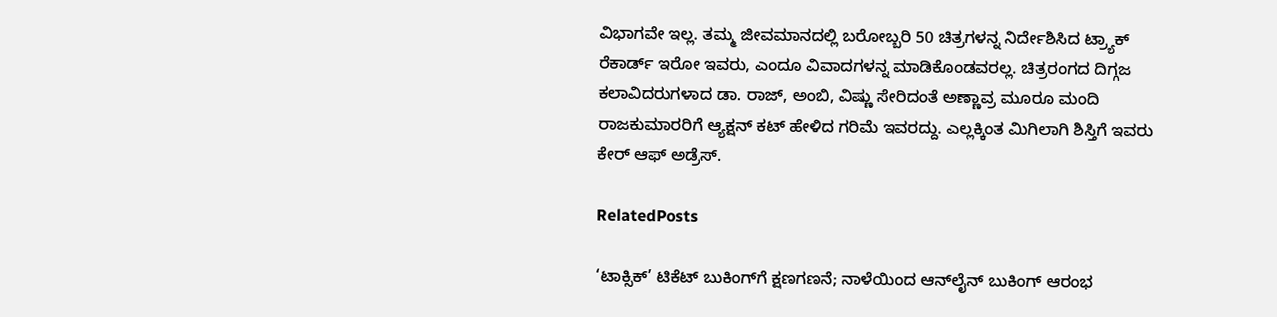ವಿಭಾಗವೇ ಇಲ್ಲ. ತಮ್ಮ ಜೀವಮಾನದಲ್ಲಿ ಬರೋಬ್ಬರಿ 50 ಚಿತ್ರಗಳನ್ನ ನಿರ್ದೇಶಿಸಿದ ಟ್ರ್ಯಾಕ್ ರೆಕಾರ್ಡ್‌ ಇರೋ ಇವರು, ಎಂದೂ ವಿವಾದಗಳನ್ನ ಮಾಡಿಕೊಂಡವರಲ್ಲ. ಚಿತ್ರರಂಗದ ದಿಗ್ಗಜ ಕಲಾವಿದರುಗಳಾದ ಡಾ. ರಾಜ್, ಅಂಬಿ, ವಿಷ್ಣು ಸೇರಿದಂತೆ ಅಣ್ಣಾವ್ರ ಮೂರೂ ಮಂದಿ ರಾಜಕುಮಾರರಿಗೆ ಆ್ಯಕ್ಷನ್ ಕಟ್ ಹೇಳಿದ ಗರಿಮೆ ಇವರದ್ದು. ಎಲ್ಲಕ್ಕಿಂತ ಮಿಗಿಲಾಗಿ ಶಿಸ್ತಿಗೆ ಇವರು ಕೇರ್ ಆಫ್ ಅಡ್ರೆಸ್.

RelatedPosts

‘ಟಾಕ್ಸಿಕ್’ ಟಿಕೆಟ್ ಬುಕಿಂಗ್‌ಗೆ ಕ್ಷಣಗಣನೆ; ನಾಳೆಯಿಂದ ಆನ್‌ಲೈನ್ ಬುಕಿಂಗ್ ಆರಂಭ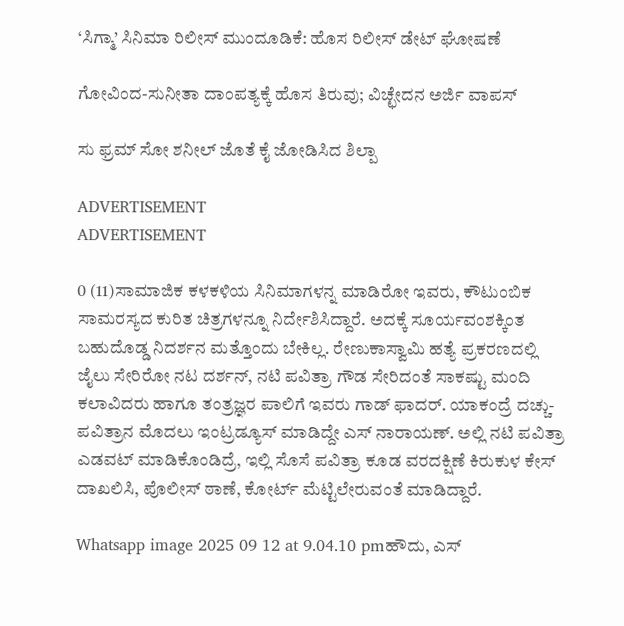‘ಸಿಗ್ಮಾ’ ಸಿನಿಮಾ ರಿಲೀಸ್ ಮುಂದೂಡಿಕೆ: ಹೊಸ ರಿಲೀಸ್ ಡೇಟ್ ಘೋಷಣೆ

ಗೋವಿಂದ-ಸುನೀತಾ ದಾಂಪತ್ಯಕ್ಕೆ ಹೊಸ ತಿರುವು; ವಿಚ್ಛೇದನ ಅರ್ಜಿ ವಾಪಸ್

ಸು ಫ್ರಮ್ ಸೋ ಶನೀಲ್ ಜೊತೆ ಕೈ ಜೋಡಿಸಿದ ಶಿಲ್ಪಾ

ADVERTISEMENT
ADVERTISEMENT

0 (11)ಸಾಮಾಜಿಕ ಕಳಕಳಿಯ ಸಿನಿಮಾಗಳನ್ನ ಮಾಡಿರೋ ಇವರು, ಕೌಟುಂಬಿಕ ಸಾಮರಸ್ಯದ ಕುರಿತ ಚಿತ್ರಗಳನ್ನೂ ನಿರ್ದೇಶಿಸಿದ್ದಾರೆ. ಅದಕ್ಕೆ ಸೂರ್ಯವಂಶಕ್ಕಿಂತ ಬಹುದೊಡ್ಡ ನಿದರ್ಶನ ಮತ್ತೊಂದು ಬೇಕಿಲ್ಲ. ರೇಣುಕಾಸ್ವಾಮಿ ಹತ್ಯೆ ಪ್ರಕರಣದಲ್ಲಿ ಜೈಲು ಸೇರಿರೋ ನಟ ದರ್ಶನ್, ನಟಿ ಪವಿತ್ರಾ ಗೌಡ ಸೇರಿದಂತೆ ಸಾಕಷ್ಟು ಮಂದಿ ಕಲಾವಿದರು ಹಾಗೂ ತಂತ್ರಜ್ಞರ ಪಾಲಿಗೆ ಇವರು ಗಾಡ್ ಫಾದರ್. ಯಾಕಂದ್ರೆ ದಚ್ಚು-ಪವಿತ್ರಾನ ಮೊದಲು ಇಂಟ್ರಡ್ಯೂಸ್ ಮಾಡಿದ್ದೇ ಎಸ್ ನಾರಾಯಣ್. ಅಲ್ಲಿ ನಟಿ ಪವಿತ್ರಾ ಎಡವಟ್ ಮಾಡಿಕೊಂಡಿದ್ರೆ, ಇಲ್ಲಿ ಸೊಸೆ ಪವಿತ್ರಾ ಕೂಡ ವರದಕ್ಷಿಣೆ ಕಿರುಕುಳ ಕೇಸ್ ದಾಖಲಿಸಿ, ಪೊಲೀಸ್ ಠಾಣೆ, ಕೋರ್ಟ್‌ ಮೆಟ್ಟಿಲೇರುವಂತೆ ಮಾಡಿದ್ದಾರೆ.

Whatsapp image 2025 09 12 at 9.04.10 pmಹೌದು, ಎಸ್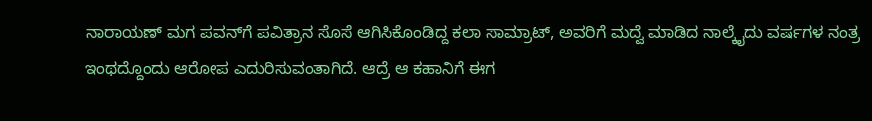ನಾರಾಯಣ್ ಮಗ ಪವನ್‌ಗೆ ಪವಿತ್ರಾನ ಸೊಸೆ ಆಗಿಸಿಕೊಂಡಿದ್ದ ಕಲಾ ಸಾಮ್ರಾಟ್, ಅವರಿಗೆ ಮದ್ವೆ ಮಾಡಿದ ನಾಲ್ಕೈದು ವರ್ಷಗಳ ನಂತ್ರ ಇಂಥದ್ದೊಂದು ಆರೋಪ ಎದುರಿಸುವಂತಾಗಿದೆ. ಆದ್ರೆ ಆ ಕಹಾನಿಗೆ ಈಗ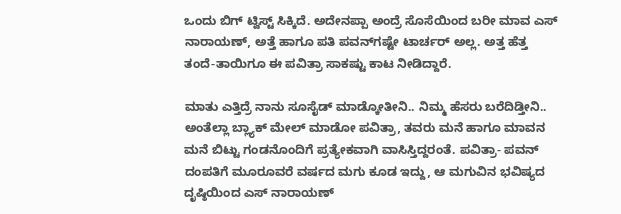ಒಂದು ಬಿಗ್ ಟ್ವಿಸ್ಟ್ ಸಿಕ್ಕಿದೆ. ಅದೇನಪ್ಪಾ ಅಂದ್ರೆ ಸೊಸೆಯಿಂದ ಬರೀ ಮಾವ ಎಸ್ ನಾರಾಯಣ್, ಅತ್ತೆ ಹಾಗೂ ಪತಿ ಪವನ್‌ಗಷ್ಟೇ ಟಾರ್ಚರ್ ಅಲ್ಲ. ಅತ್ತ ಹೆತ್ತ ತಂದೆ-ತಾಯಿಗೂ ಈ ಪವಿತ್ರಾ ಸಾಕಷ್ಟು ಕಾಟ ನೀಡಿದ್ದಾರೆ.

ಮಾತು ಎತ್ತಿದ್ರೆ ನಾನು ಸೂಸೈಡ್ ಮಾಡ್ಕೋತೀನಿ.. ನಿಮ್ಮ ಹೆಸರು ಬರೆದಿಡ್ತೀನಿ.. ಅಂತೆಲ್ಲಾ ಬ್ಲ್ಯಾಕ್ ಮೇಲ್ ಮಾಡೋ ಪವಿತ್ರಾ, ತವರು ಮನೆ ಹಾಗೂ ಮಾವನ ಮನೆ ಬಿಟ್ಟು ಗಂಡನೊಂದಿಗೆ ಪ್ರತ್ಯೇಕವಾಗಿ ವಾಸಿಸ್ತಿದ್ದರಂತೆ. ಪವಿತ್ರಾ- ಪವನ್ ದಂಪತಿಗೆ ಮೂರೂವರೆ ವರ್ಷದ ಮಗು ಕೂಡ ಇದ್ದು, ಆ ಮಗುವಿನ ಭವಿಷ್ಯದ ದೃಷ್ಠಿಯಿಂದ ಎಸ್ ನಾರಾಯಣ್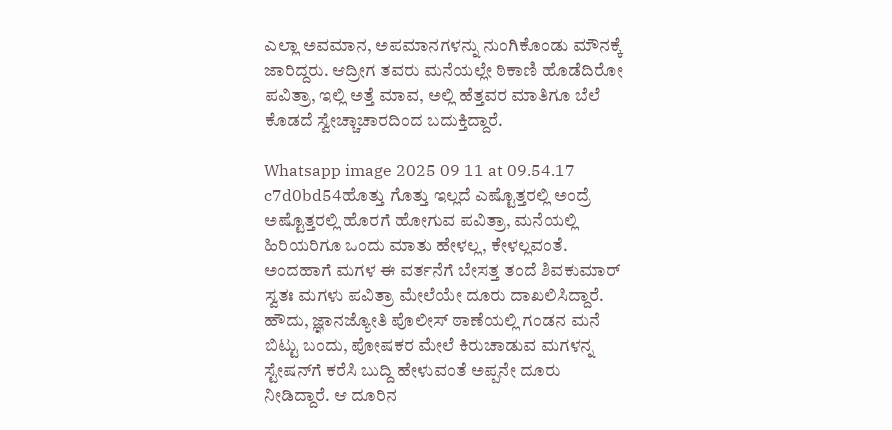ಎಲ್ಲಾ ಅವಮಾನ, ಅಪಮಾನಗಳನ್ನು ನುಂಗಿಕೊಂಡು ಮೌನಕ್ಕೆ ಜಾರಿದ್ದರು. ಆದ್ರೀಗ ತವರು ಮನೆಯಲ್ಲೇ ಠಿಕಾಣಿ ಹೊಡೆದಿರೋ ಪವಿತ್ರಾ, ಇಲ್ಲಿ ಅತ್ತೆ ಮಾವ, ಅಲ್ಲಿ ಹೆತ್ತವರ ಮಾತಿಗೂ ಬೆಲೆ ಕೊಡದೆ ಸ್ವೇಚ್ಚಾಚಾರದಿಂದ ಬದುಕ್ತಿದ್ದಾರೆ.

Whatsapp image 2025 09 11 at 09.54.17 c7d0bd54ಹೊತ್ತು ಗೊತ್ತು ಇಲ್ಲದೆ ಎಷ್ಟೊತ್ತರಲ್ಲಿ ಅಂದ್ರೆ ಅಷ್ಟೊತ್ತರಲ್ಲಿ ಹೊರಗೆ ಹೋಗುವ ಪವಿತ್ರಾ, ಮನೆಯಲ್ಲಿ ಹಿರಿಯರಿಗೂ ಒಂದು ಮಾತು ಹೇಳಲ್ಲ, ಕೇಳಲ್ಲವಂತೆ. ಅಂದಹಾಗೆ ಮಗಳ ಈ ವರ್ತನೆಗೆ ಬೇಸತ್ತ ತಂದೆ ಶಿವಕುಮಾರ್ ಸ್ವತಃ ಮಗಳು ಪವಿತ್ರಾ ಮೇಲೆಯೇ ದೂರು ದಾಖಲಿಸಿದ್ದಾರೆ. ಹೌದು, ಜ್ಞಾನಜ್ಯೋತಿ ಪೊಲೀಸ್ ಠಾಣೆಯಲ್ಲಿ ಗಂಡನ ಮನೆ ಬಿಟ್ಟು ಬಂದು, ಪೋಷಕರ ಮೇಲೆ ಕಿರುಚಾಡುವ ಮಗಳನ್ನ ಸ್ಟೇಷನ್‌ಗೆ ಕರೆಸಿ ಬುದ್ದಿ ಹೇಳುವಂತೆ ಅಪ್ಪನೇ ದೂರು ನೀಡಿದ್ದಾರೆ. ಆ ದೂರಿನ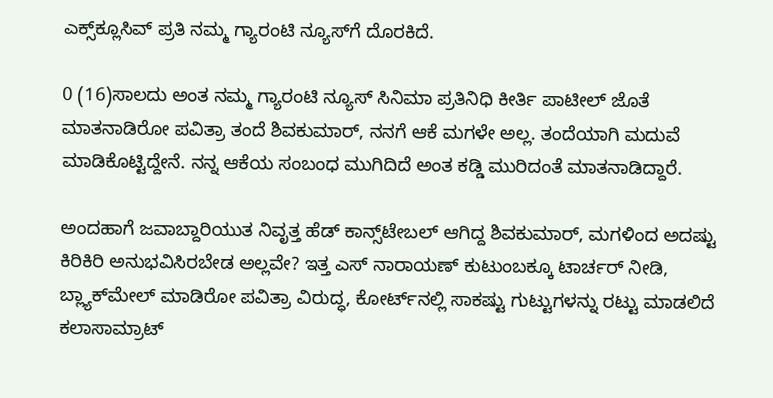ಎಕ್ಸ್‌‌ಕ್ಲೂಸಿವ್ ಪ್ರತಿ ನಮ್ಮ ಗ್ಯಾರಂಟಿ ನ್ಯೂಸ್‌ಗೆ ದೊರಕಿದೆ.

0 (16)ಸಾಲದು ಅಂತ ನಮ್ಮ ಗ್ಯಾರಂಟಿ ನ್ಯೂಸ್ ಸಿನಿಮಾ ಪ್ರತಿನಿಧಿ ಕೀರ್ತಿ ಪಾಟೀಲ್ ಜೊತೆ ಮಾತನಾಡಿರೋ ಪವಿತ್ರಾ ತಂದೆ ಶಿವಕುಮಾರ್, ನನಗೆ ಆಕೆ ಮಗಳೇ ಅಲ್ಲ. ತಂದೆಯಾಗಿ ಮದುವೆ ಮಾಡಿಕೊಟ್ಟಿದ್ದೇನೆ. ನನ್ನ ಆಕೆಯ ಸಂಬಂಧ ಮುಗಿದಿದೆ ಅಂತ ಕಡ್ಡಿ ಮುರಿದಂತೆ ಮಾತನಾಡಿದ್ದಾರೆ.

ಅಂದಹಾಗೆ ಜವಾಬ್ದಾರಿಯುತ ನಿವೃತ್ತ ಹೆಡ್ ಕಾನ್ಸ್‌ಟೇಬಲ್ ಆಗಿದ್ದ ಶಿವಕುಮಾರ್, ಮಗಳಿಂದ ಅದಷ್ಟು ಕಿರಿಕಿರಿ ಅನುಭವಿಸಿರಬೇಡ ಅಲ್ಲವೇ? ಇತ್ತ ಎಸ್ ನಾರಾಯಣ್ ಕುಟುಂಬಕ್ಕೂ ಟಾರ್ಚರ್ ನೀಡಿ, ಬ್ಲ್ಯಾಕ್‌‌ಮೇಲ್ ಮಾಡಿರೋ ಪವಿತ್ರಾ ವಿರುದ್ಧ, ಕೋರ್ಟ್‌ನಲ್ಲಿ ಸಾಕಷ್ಟು ಗುಟ್ಟುಗಳನ್ನು ರಟ್ಟು ಮಾಡಲಿದೆ ಕಲಾಸಾಮ್ರಾಟ್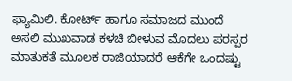ಫ್ಯಾಮಿಲಿ. ಕೋರ್ಟ್‌ ಹಾಗೂ ಸಮಾಜದ ಮುಂದೆ ಅಸಲಿ ಮುಖವಾಡ ಕಳಚಿ ಬೀಳುವ ಮೊದಲು ಪರಸ್ಪರ ಮಾತುಕತೆ ಮೂಲಕ ರಾಜಿಯಾದರೆ ಆಕೆಗೇ ಒಂದಷ್ಟು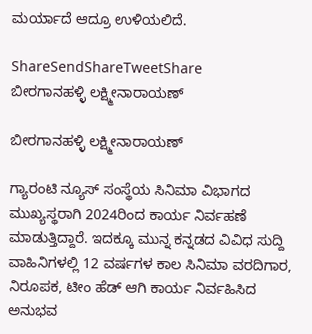ಮರ್ಯಾದೆ ಆದ್ರೂ ಉಳಿಯಲಿದೆ.

ShareSendShareTweetShare
ಬೀರಗಾನಹಳ್ಳಿ ಲಕ್ಷ್ಮೀನಾರಾಯಣ್

ಬೀರಗಾನಹಳ್ಳಿ ಲಕ್ಷ್ಮೀನಾರಾಯಣ್

ಗ್ಯಾರಂಟಿ ನ್ಯೂಸ್ ಸಂಸ್ಥೆಯ ಸಿನಿಮಾ ವಿಭಾಗದ ಮುಖ್ಯಸ್ಥರಾಗಿ 2024ರಿಂದ ಕಾರ್ಯ ನಿರ್ವಹಣೆ ಮಾಡುತ್ತಿದ್ದಾರೆ. ಇದಕ್ಕೂ ಮುನ್ನ ಕನ್ನಡದ ವಿವಿಧ ಸುದ್ದಿ ವಾಹಿನಿಗಳಲ್ಲಿ 12 ವರ್ಷಗಳ ಕಾಲ ಸಿನಿಮಾ ವರದಿಗಾರ, ನಿರೂಪಕ, ಟೀಂ ಹೆಡ್ ಆಗಿ ಕಾರ್ಯ ನಿರ್ವಹಿಸಿದ ಅನುಭವ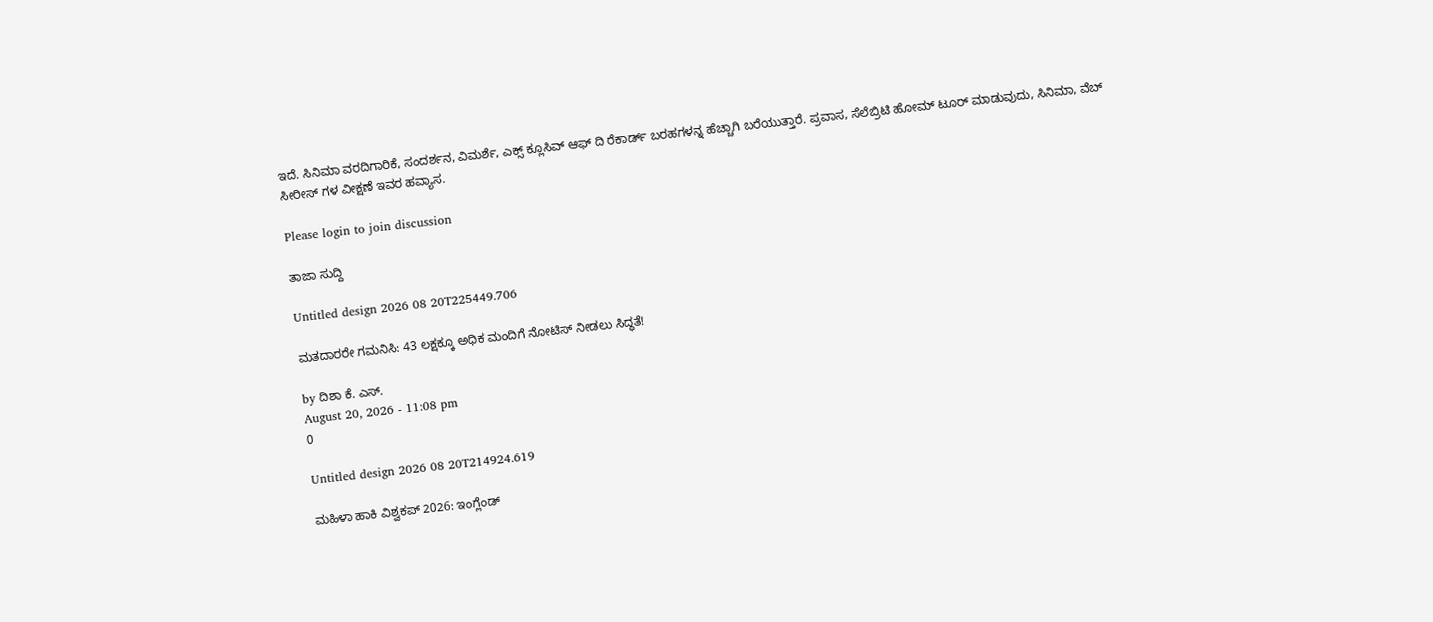ಇದೆ. ಸಿನಿಮಾ ವರದಿಗಾರಿಕೆ, ಸಂದರ್ಶನ, ವಿಮರ್ಶೆ, ಎಕ್ಸ್ ಕ್ಲೂಸಿವ್ ಆಫ್ ದಿ ರೆಕಾರ್ಡ್ ಬರಹಗಳನ್ನ ಹೆಚ್ಚಾಗಿ ಬರೆಯುತ್ತಾರೆ. ಪ್ರವಾಸ, ಸೆಲೆಬ್ರಿಟಿ ಹೋಮ್ ಟೂರ್ ಮಾಡುವುದು, ಸಿನಿಮಾ, ವೆಬ್ ಸೀರೀಸ್ ಗಳ ವೀಕ್ಷಣೆ ಇವರ ಹವ್ಯಾಸ.

Please login to join discussion

ತಾಜಾ ಸುದ್ದಿ

Untitled design 2026 08 20T225449.706

ಮತದಾರರೇ ಗಮನಿಸಿ: 43 ಲಕ್ಷಕ್ಕೂ ಅಧಿಕ ಮಂದಿಗೆ ನೋಟಿಸ್ ನೀಡಲು ಸಿದ್ಧತೆ!

by ದಿಶಾ ಕೆ. ಎಸ್.
August 20, 2026 - 11:08 pm
0

Untitled design 2026 08 20T214924.619

ಮಹಿಳಾ ಹಾಕಿ ವಿಶ್ವಕಪ್‌ 2026: ಇಂಗ್ಲೆಂಡ್‌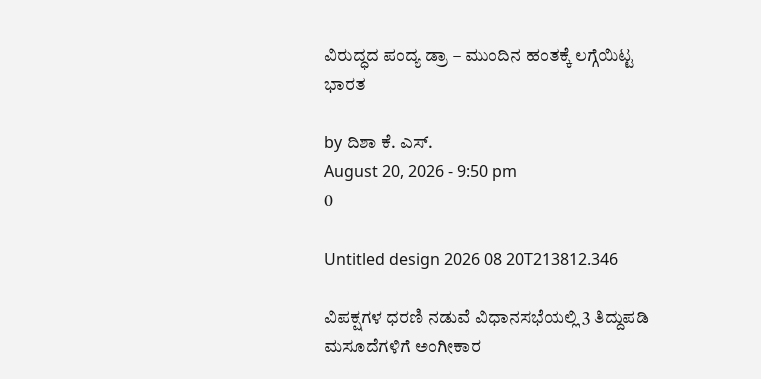ವಿರುದ್ಧದ ಪಂದ್ಯ ಡ್ರಾ – ಮುಂದಿನ ಹಂತಕ್ಕೆ ಲಗ್ಗೆಯಿಟ್ಟ ಭಾರತ

by ದಿಶಾ ಕೆ. ಎಸ್.
August 20, 2026 - 9:50 pm
0

Untitled design 2026 08 20T213812.346

ವಿಪಕ್ಷಗಳ ಧರಣಿ ನಡುವೆ ವಿಧಾನಸಭೆಯಲ್ಲಿ 3 ತಿದ್ದುಪಡಿ ಮಸೂದೆಗಳಿಗೆ ಅಂಗೀಕಾರ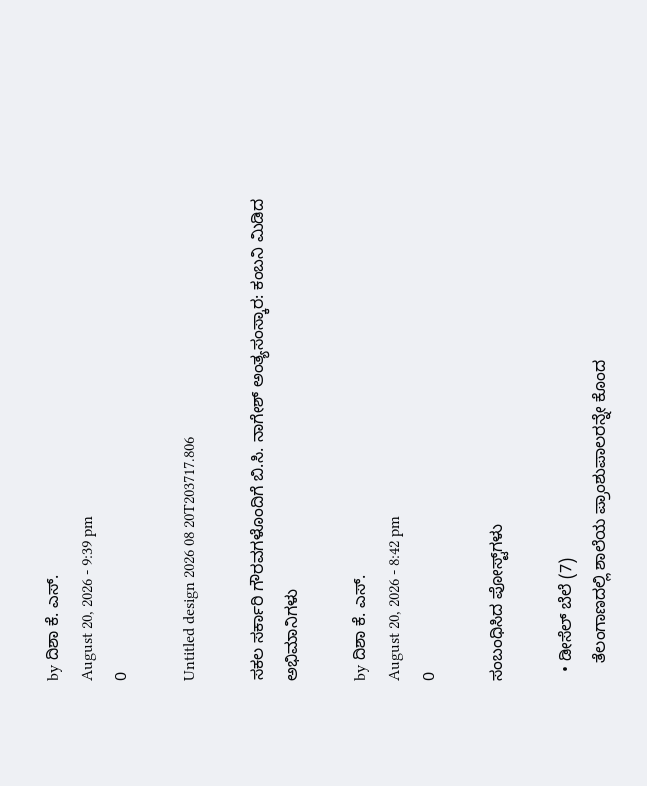by ದಿಶಾ ಕೆ. ಎಸ್.
August 20, 2026 - 9:39 pm
0

Untitled design 2026 08 20T203717.806

ಸಕಲ ಸರ್ಕಾರಿ ಗೌರವಗಳೊಂದಿಗೆ ಬಿ.ಸಿ. ನಾಗೇಶ್ ಅಂತ್ಯಸಂಸ್ಕಾರ: ಕಂಬನಿ ಮಿಡಿದ ಅಭಿಮಾನಿಗಳು

by ದಿಶಾ ಕೆ. ಎಸ್.
August 20, 2026 - 8:42 pm
0

ಸಂಬಂಧಿಸಿದ ಪೋಸ್ಟ್‌ಗಳು

  • ಡೀಸೆಲ್ ಬೆಲೆ (7)
    ತೆಲಂಗಾಣದಲ್ಲಿ ಶಾಲೆಯ ಪ್ರಾಂಶುಪಾಲರನ್ನೇ ಕೊಂದ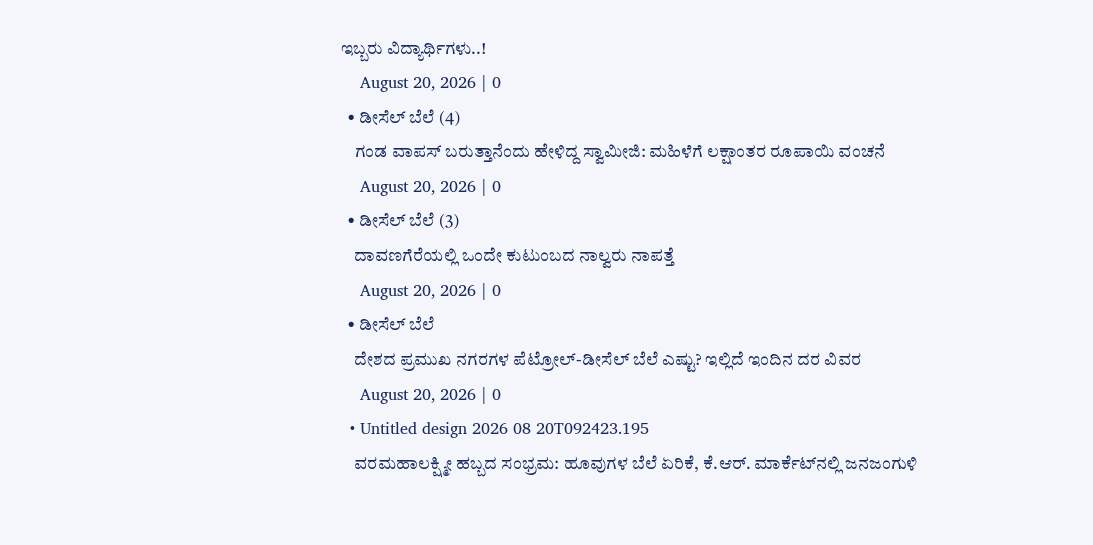ಇಬ್ಬರು ವಿದ್ಯಾರ್ಥಿಗಳು..!
    August 20, 2026 | 0
  • ಡೀಸೆಲ್ ಬೆಲೆ (4)
    ಗಂಡ ವಾಪಸ್ ಬರುತ್ತಾನೆಂದು ಹೇಳಿದ್ದ ಸ್ವಾಮೀಜಿ: ಮಹಿಳೆಗೆ ಲಕ್ಷಾಂತರ ರೂಪಾಯಿ ವಂಚನೆ
    August 20, 2026 | 0
  • ಡೀಸೆಲ್ ಬೆಲೆ (3)
    ದಾವಣಗೆರೆಯಲ್ಲಿ ಒಂದೇ ಕುಟುಂಬದ ನಾಲ್ವರು ನಾಪತ್ತೆ
    August 20, 2026 | 0
  • ಡೀಸೆಲ್ ಬೆಲೆ
    ದೇಶದ ಪ್ರಮುಖ ನಗರಗಳ ಪೆಟ್ರೋಲ್-ಡೀಸೆಲ್ ಬೆಲೆ ಎಷ್ಟು? ಇಲ್ಲಿದೆ ಇಂದಿನ ದರ ವಿವರ
    August 20, 2026 | 0
  • Untitled design 2026 08 20T092423.195
    ವರಮಹಾಲಕ್ಷ್ಮೀ ಹಬ್ಬದ ಸಂಭ್ರಮ: ಹೂವುಗಳ ಬೆಲೆ ಏರಿಕೆ, ಕೆ.ಆರ್. ಮಾರ್ಕೆಟ್‌ನಲ್ಲಿ ಜನಜಂಗುಳಿ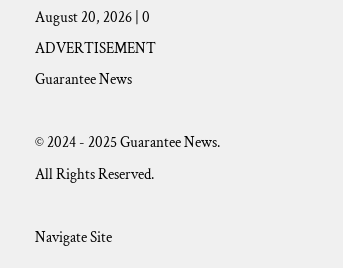August 20, 2026 | 0
ADVERTISEMENT
Guarantee News

© 2024 - 2025 Guarantee News. All Rights Reserved.

Navigate Site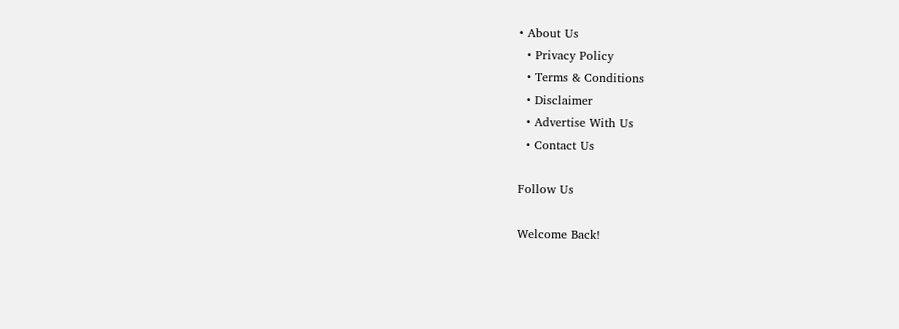• About Us
  • Privacy Policy
  • Terms & Conditions
  • Disclaimer
  • Advertise With Us
  • Contact Us

Follow Us

Welcome Back!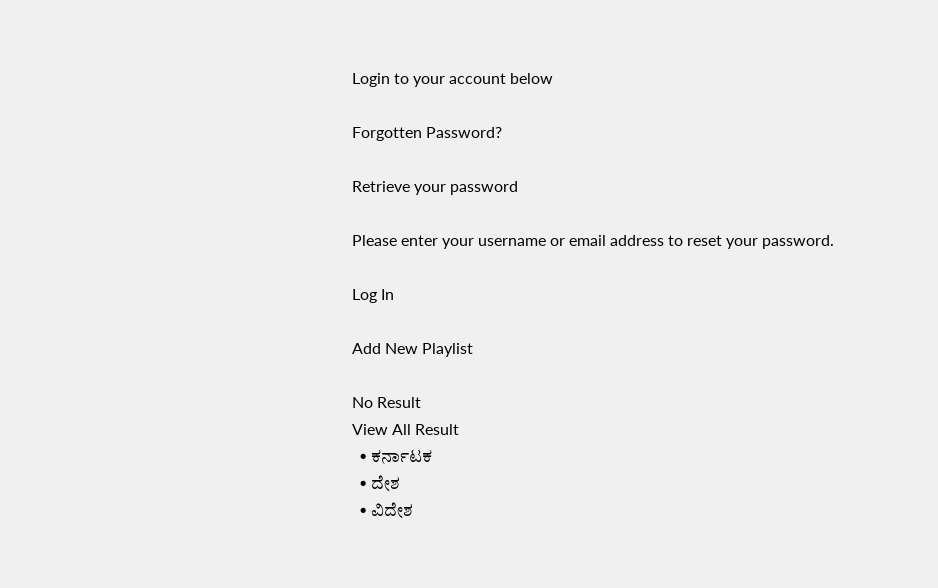Login to your account below

Forgotten Password?

Retrieve your password

Please enter your username or email address to reset your password.

Log In

Add New Playlist

No Result
View All Result
  • ಕರ್ನಾಟಕ
  • ದೇಶ
  • ವಿದೇಶ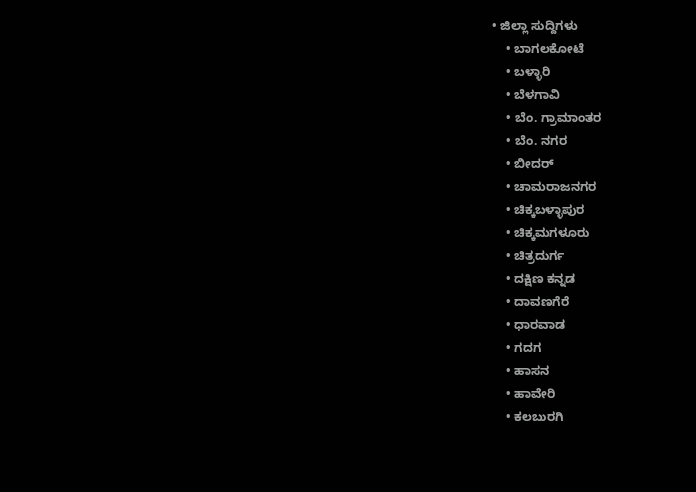• ಜಿಲ್ಲಾ ಸುದ್ದಿಗಳು
    • ಬಾಗಲಕೋಟೆ
    • ಬಳ್ಳಾರಿ
    • ಬೆಳಗಾವಿ
    • ಬೆಂ. ಗ್ರಾಮಾಂತರ
    • ಬೆಂ. ನಗರ
    • ಬೀದರ್
    • ಚಾಮರಾಜನಗರ
    • ಚಿಕ್ಕಬಳ್ಳಾಪುರ
    • ಚಿಕ್ಕಮಗಳೂರು
    • ಚಿತ್ರದುರ್ಗ
    • ದಕ್ಷಿಣ ಕನ್ನಡ
    • ದಾವಣಗೆರೆ
    • ಧಾರವಾಡ
    • ಗದಗ
    • ಹಾಸನ
    • ಹಾವೇರಿ
    • ಕಲಬುರಗಿ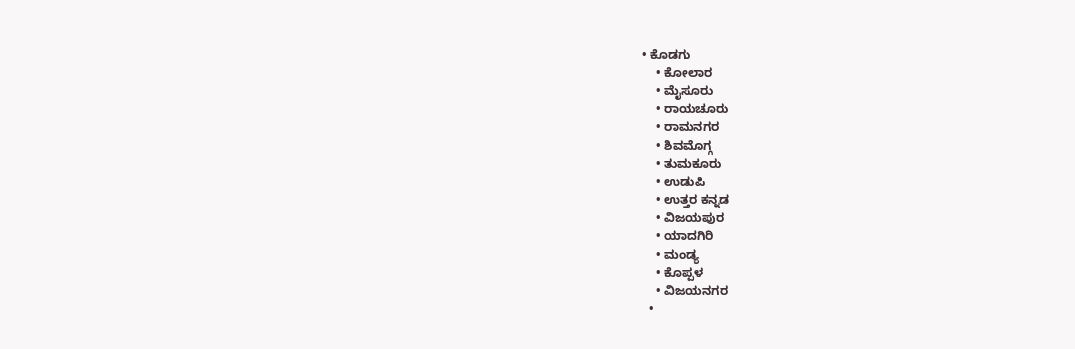• ಕೊಡಗು
    • ಕೋಲಾರ
    • ಮೈಸೂರು
    • ರಾಯಚೂರು
    • ರಾಮನಗರ
    • ಶಿವಮೊಗ್ಗ
    • ತುಮಕೂರು
    • ಉಡುಪಿ
    • ಉತ್ತರ ಕನ್ನಡ
    • ವಿಜಯಪುರ
    • ಯಾದಗಿರಿ
    • ಮಂಡ್ಯ
    • ಕೊಪ್ಪಳ
    • ವಿಜಯನಗರ
  •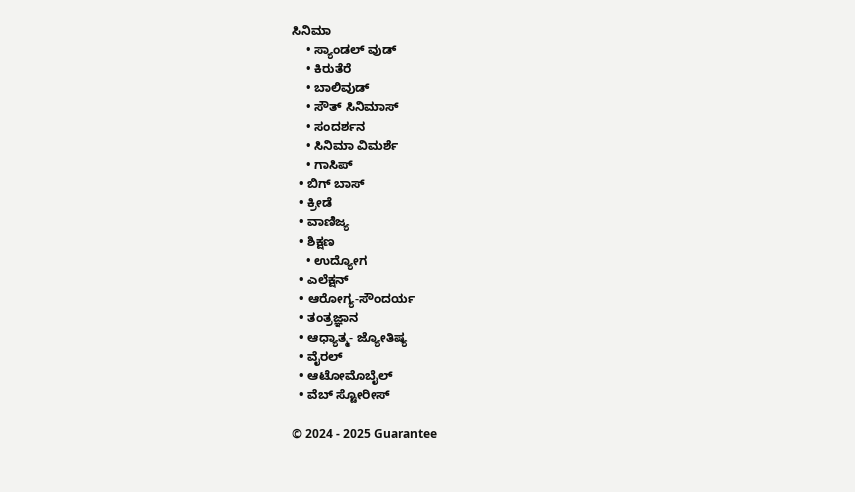ಸಿನಿಮಾ
    • ಸ್ಯಾಂಡಲ್ ವುಡ್
    • ಕಿರುತೆರೆ
    • ಬಾಲಿವುಡ್
    • ಸೌತ್ ಸಿನಿಮಾಸ್
    • ಸಂದರ್ಶನ
    • ಸಿನಿಮಾ ವಿಮರ್ಶೆ
    • ಗಾಸಿಪ್
  • ಬಿಗ್ ಬಾಸ್
  • ಕ್ರೀಡೆ
  • ವಾಣಿಜ್ಯ
  • ಶಿಕ್ಷಣ
    • ಉದ್ಯೋಗ
  • ಎಲೆಕ್ಷನ್
  • ಆರೋಗ್ಯ-ಸೌಂದರ್ಯ
  • ತಂತ್ರಜ್ಞಾನ
  • ಆಧ್ಯಾತ್ಮ- ಜ್ಯೋತಿಷ್ಯ
  • ವೈರಲ್
  • ಆಟೋಮೊಬೈಲ್
  • ವೆಬ್ ಸ್ಟೋರೀಸ್

© 2024 - 2025 Guarantee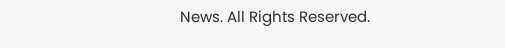News. All Rights Reserved.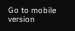Go to mobile version